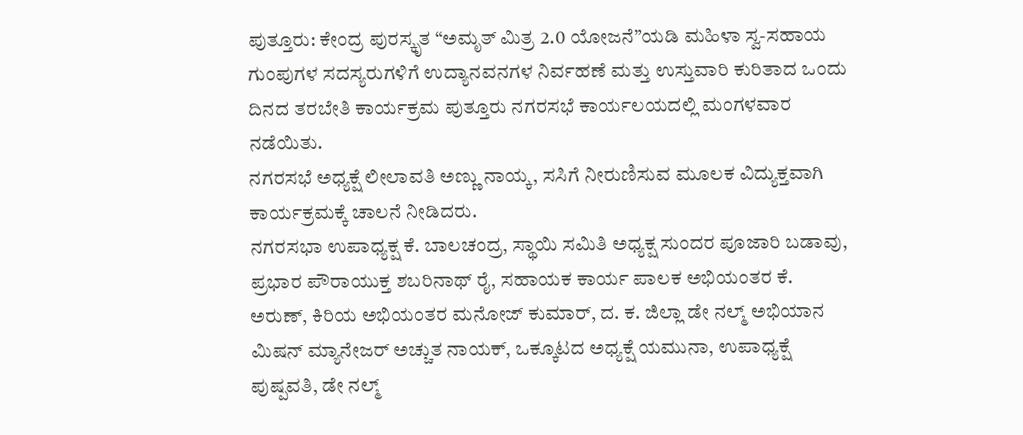ಪುತ್ತೂರು: ಕೇಂದ್ರ ಪುರಸ್ಕೃತ “ಅಮೃತ್ ಮಿತ್ರ 2.0 ಯೋಜನೆ”ಯಡಿ ಮಹಿಳಾ ಸ್ವ-ಸಹಾಯ ಗುಂಪುಗಳ ಸದಸ್ಯರುಗಳಿಗೆ ಉದ್ಯಾನವನಗಳ ನಿರ್ವಹಣೆ ಮತ್ತು ಉಸ್ತುವಾರಿ ಕುರಿತಾದ ಒಂದು ದಿನದ ತರಬೇತಿ ಕಾರ್ಯಕ್ರಮ ಪುತ್ತೂರು ನಗರಸಭೆ ಕಾರ್ಯಲಯದಲ್ಲಿ ಮಂಗಳವಾರ ನಡೆಯಿತು.
ನಗರಸಭೆ ಅಧ್ಯಕ್ಷೆ ಲೀಲಾವತಿ ಅಣ್ಣು ನಾಯ್ಕ, ಸಸಿಗೆ ನೀರುಣಿಸುವ ಮೂಲಕ ವಿದ್ಯುಕ್ತವಾಗಿ ಕಾರ್ಯಕ್ರಮಕ್ಕೆ ಚಾಲನೆ ನೀಡಿದರು.
ನಗರಸಭಾ ಉಪಾಧ್ಯಕ್ಷ ಕೆ. ಬಾಲಚಂದ್ರ, ಸ್ಥಾಯಿ ಸಮಿತಿ ಅಧ್ಯಕ್ಷ ಸುಂದರ ಪೂಜಾರಿ ಬಡಾವು, ಪ್ರಭಾರ ಪೌರಾಯುಕ್ತ ಶಬರಿನಾಥ್ ರೈ, ಸಹಾಯಕ ಕಾರ್ಯ ಪಾಲಕ ಅಭಿಯಂತರ ಕೆ. ಅರುಣ್, ಕಿರಿಯ ಅಭಿಯಂತರ ಮನೋಜ್ ಕುಮಾರ್, ದ. ಕ. ಜಿಲ್ಲಾ ಡೇ ನಲ್ಮ್ ಅಭಿಯಾನ ಮಿಷನ್ ಮ್ಯಾನೇಜರ್ ಅಚ್ಚುತ ನಾಯಕ್, ಒಕ್ಕೂಟದ ಅಧ್ಯಕ್ಷೆ ಯಮುನಾ, ಉಪಾಧ್ಯಕ್ಷೆ ಪುಷ್ಪವತಿ, ಡೇ ನಲ್ಮ್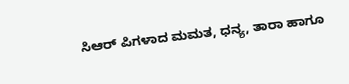ಸಿಆರ್ ಪಿಗಳಾದ ಮಮತ, ಧನ್ಯ, ತಾರಾ ಹಾಗೂ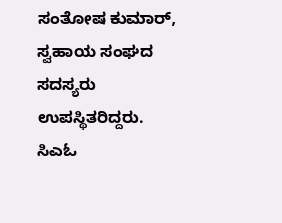ಸಂತೋಷ ಕುಮಾರ್, ಸ್ವಹಾಯ ಸಂಘದ ಸದಸ್ಯರು ಉಪಸ್ಥಿತರಿದ್ದರು.
ಸಿಎಓ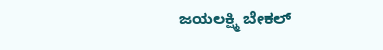ಜಯಲಕ್ಷ್ಮಿ ಬೇಕಲ್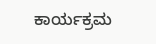ಕಾರ್ಯಕ್ರಮ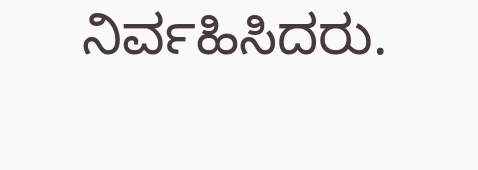ನಿರ್ವಹಿಸಿದರು.